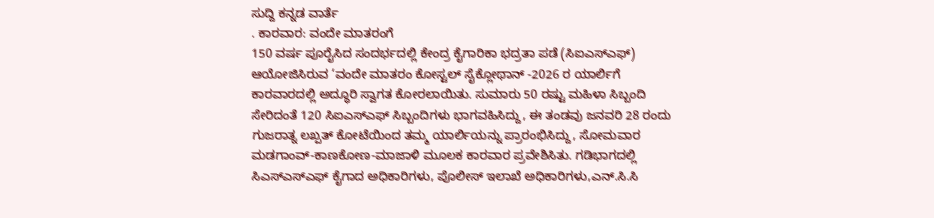ಸುದ್ದಿ ಕನ್ನಡ ವಾರ್ತೆ
. ಕಾರವಾರ: ವಂದೇ ಮಾತರಂಗೆ
150 ವರ್ಷ ಪೂರೈಸಿದ ಸಂದರ್ಭದಲ್ಲಿ ಕೇಂದ್ರ ಕೈಗಾರಿಕಾ ಭದ್ರತಾ ಪಡೆ (ಸಿಐಎಸ್ಎಫ್) ಆಯೋಜಿಸಿರುವ ‘ವಂದೇ ಮಾತರಂ ಕೋಸ್ಟಲ್ ಸೈಕ್ಲೋಥಾನ್ -2026 ರ ಯಾರ್ಲಿಗೆ ಕಾರವಾರದಲ್ಲಿ ಅದ್ಧೂರಿ ಸ್ವಾಗತ ಕೋರಲಾಯಿತು. ಸುಮಾರು 50 ರಷ್ಟು ಮಹಿಳಾ ಸಿಬ್ಬಂದಿ ಸೇರಿದಂತೆ 120 ಸಿಐಎಸ್ಎಫ್ ಸಿಬ್ಬಂದಿಗಳು ಭಾಗವಹಿಸಿದ್ದು, ಈ ತಂಡವು ಜನವರಿ 28 ರಂದು ಗುಜರಾತ್ನ ಲಖ್ಪತ್ ಕೋಟೆಯಿಂದ ತಮ್ಮ ಯಾರ್ಲಿಯನ್ನು ಪ್ರಾರಂಭಿಸಿದ್ದು, ಸೋಮವಾರ ಮಡಗಾಂವ್-ಕಾಣಕೋಣ-ಮಾಜಾಳಿ ಮೂಲಕ ಕಾರವಾರ ಪ್ರವೇಶಿಸಿತು. ಗಡಿಭಾಗದಲ್ಲಿ ಸಿಎಸ್ಎಸ್ಎಫ್ ಕೈಗಾದ ಅಧಿಕಾರಿಗಳು, ಪೊಲೀಸ್ ಇಲಾಖೆ ಅಧಿಕಾರಿಗಳು,ಎನ್.ಸಿ.ಸಿ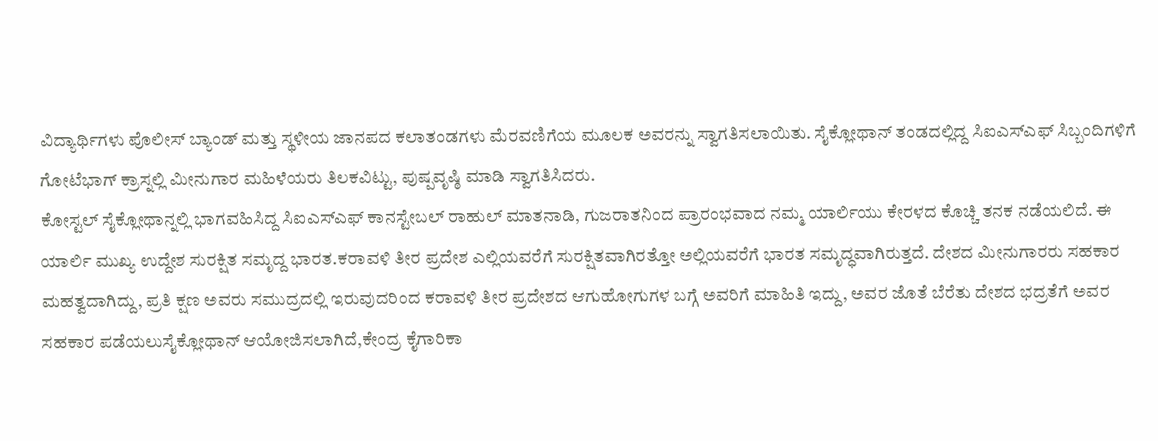ವಿದ್ಯಾರ್ಥಿಗಳು ಪೊಲೀಸ್ ಬ್ಯಾಂಡ್ ಮತ್ತು ಸ್ಥಳೀಯ ಜಾನಪದ ಕಲಾತಂಡಗಳು ಮೆರವಣಿಗೆಯ ಮೂಲಕ ಅವರನ್ನು ಸ್ವಾಗತಿಸಲಾಯಿತು. ಸೈಕ್ಲೋಥಾನ್ ತಂಡದಲ್ಲಿದ್ದ ಸಿಐಎಸ್ಎಫ್ ಸಿಬ್ಬಂದಿಗಳಿಗೆ ಗೋಟೆಭಾಗ್ ಕ್ರಾಸ್ನಲ್ಲಿ ಮೀನುಗಾರ ಮಹಿಳೆಯರು ತಿಲಕವಿಟ್ಟು, ಪುಷ್ಪವೃಷ್ಠಿ ಮಾಡಿ ಸ್ವಾಗತಿಸಿದರು.
ಕೋಸ್ಟಲ್ ಸೈಕ್ಲೋಥಾನ್ನಲ್ಲಿ ಭಾಗವಹಿಸಿದ್ದ ಸಿಐಎಸ್ಎಫ್ ಕಾನಸ್ಟೇಬಲ್ ರಾಹುಲ್ ಮಾತನಾಡಿ, ಗುಜರಾತನಿಂದ ಪ್ರಾರಂಭವಾದ ನಮ್ಮ ಯಾರ್ಲಿಯು ಕೇರಳದ ಕೊಚ್ಚಿ ತನಕ ನಡೆಯಲಿದೆ. ಈ ಯಾರ್ಲಿ ಮುಖ್ಯ ಉದ್ದೇಶ ಸುರಕ್ಷಿತ ಸಮೃದ್ದ ಭಾರತ.ಕರಾವಳಿ ತೀರ ಪ್ರದೇಶ ಎಲ್ಲಿಯವರೆಗೆ ಸುರಕ್ಷಿತವಾಗಿರತ್ತೋ ಅಲ್ಲಿಯವರೆಗೆ ಭಾರತ ಸಮೃದ್ಧವಾಗಿರುತ್ತದೆ. ದೇಶದ ಮೀನುಗಾರರು ಸಹಕಾರ ಮಹತ್ವದಾಗಿದ್ದು, ಪ್ರತಿ ಕ್ಷಣ ಅವರು ಸಮುದ್ರದಲ್ಲಿ ಇರುವುದರಿಂದ ಕರಾವಳಿ ತೀರ ಪ್ರದೇಶದ ಆಗುಹೋಗುಗಳ ಬಗ್ಗೆ ಅವರಿಗೆ ಮಾಹಿತಿ ಇದ್ದು, ಅವರ ಜೊತೆ ಬೆರೆತು ದೇಶದ ಭದ್ರತೆಗೆ ಅವರ ಸಹಕಾರ ಪಡೆಯಲುಸೈಕ್ಲೋಥಾನ್ ಆಯೋಜಿಸಲಾಗಿದೆ,ಕೇಂದ್ರ ಕೈಗಾರಿಕಾ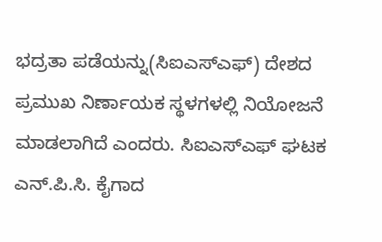ಭದ್ರತಾ ಪಡೆಯನ್ನು(ಸಿಐಎಸ್ಎಫ್) ದೇಶದ ಪ್ರಮುಖ ನಿರ್ಣಾಯಕ ಸ್ಥಳಗಳಲ್ಲಿ ನಿಯೋಜನೆ ಮಾಡಲಾಗಿದೆ ಎಂದರು. ಸಿಐಎಸ್ಎಫ್ ಘಟಕ ಎನ್.ಪಿ.ಸಿ. ಕೈಗಾದ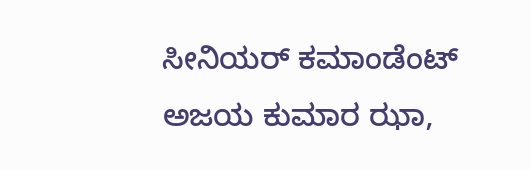ಸೀನಿಯರ್ ಕಮಾಂಡೆಂಟ್ ಅಜಯ ಕುಮಾರ ಝಾ,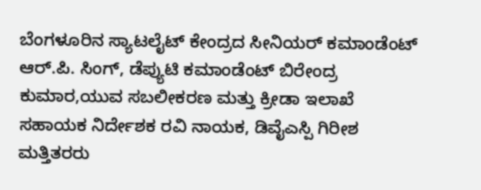ಬೆಂಗಳೂರಿನ ಸ್ಯಾಟಲೈಟ್ ಕೇಂದ್ರದ ಸೀನಿಯರ್ ಕಮಾಂಡೆಂಟ್ ಆರ್.ಪಿ. ಸಿಂಗ್, ಡೆಪ್ಯುಟಿ ಕಮಾಂಡೆಂಟ್ ಬಿರೇಂದ್ರ ಕುಮಾರ,ಯುವ ಸಬಲೀಕರಣ ಮತ್ತು ಕ್ರೀಡಾ ಇಲಾಖೆ ಸಹಾಯಕ ನಿರ್ದೇಶಕ ರವಿ ನಾಯಕ, ಡಿವೈಎಸ್ಪಿ ಗಿರೀಶ ಮತ್ತಿತರರು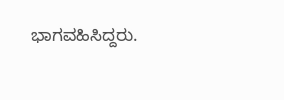ಭಾಗವಹಿಸಿದ್ದರು.